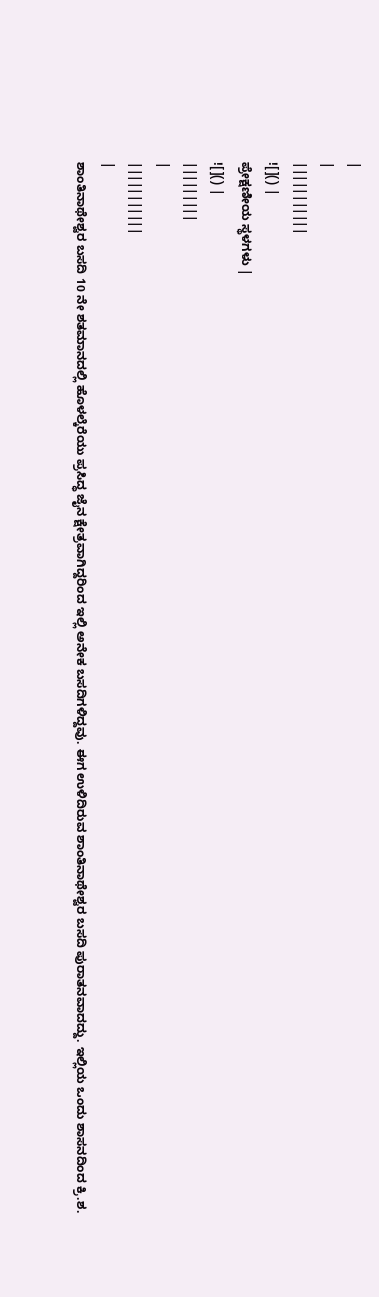|
|
|||||||||||
![]() |
ಪ್ರೇಕ್ಷಣೀಯ ಸ್ಥಳಗಳು |
![]() |
|||||||||
|
|||||||||||
|
ಶಾಂತಿನಾಥೇಶ್ವರ ಬಸದಿ 10 ನೇ ಶತಮಾನದಲ್ಲಿ ಹೊಳಲ್ಕೆರೆಯು ಪ್ರಸಿದ್ಧ ಜೈನ ಕ್ಷೇತ್ರವಾಗಿದ್ದರಿಂದ ಇಲ್ಲಿ ಅನೇಕ ಬಸದಿಗಳಿದ್ದವು. ಈಗ ಉಳಿದಿರುವ ಶಾಂತಿನಾಥೇಶ್ವರ ಬಸದಿ ಪುರಾತನವಾದದ್ದು. ಇಲ್ಲಿಯ ಒಂದು ಶಾಸನದಿಂದ ಕ್ರಿ.ಶ.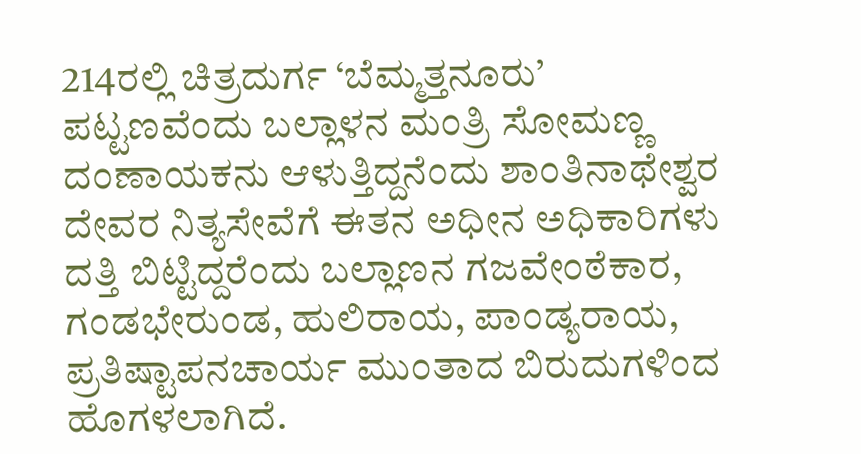214ರಲ್ಲಿ ಚಿತ್ರದುರ್ಗ ‘ಬೆಮ್ಮತ್ತನೂರು’ ಪಟ್ಟಣವೆಂದು ಬಲ್ಲಾಳನ ಮಂತ್ರಿ ಸೋಮಣ್ಣ ದಂಣಾಯಕನು ಆಳುತ್ತಿದ್ದನೆಂದು ಶಾಂತಿನಾಥೇಶ್ವರ ದೇವರ ನಿತ್ಯಸೇವೆಗೆ ಈತನ ಅಧೀನ ಅಧಿಕಾರಿಗಳು ದತ್ತಿ ಬಿಟ್ಟಿದ್ದರೆಂದು ಬಲ್ಲಾಣನ ಗಜವೇಂಠೆಕಾರ, ಗಂಡಭೇರುಂಡ, ಹುಲಿರಾಯ, ಪಾಂಡ್ಯರಾಯ, ಪ್ರತಿಷ್ಟಾಪನಚಾರ್ಯ ಮುಂತಾದ ಬಿರುದುಗಳಿಂದ ಹೊಗಳಲಾಗಿದೆ.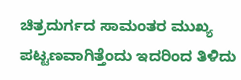ಚಿತ್ರದುರ್ಗದ ಸಾಮಂತರ ಮುಖ್ಯ ಪಟ್ಟಣವಾಗಿತ್ತೆಂದು ಇದರಿಂದ ತಿಳಿದು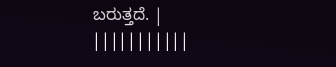ಬರುತ್ತದೆ. |
|||||||||||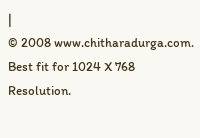|
© 2008 www.chitharadurga.com. Best fit for 1024 X 768 Resolution.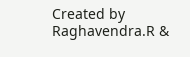Created by Raghavendra.R &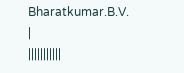Bharatkumar.B.V. |
|||||||||||